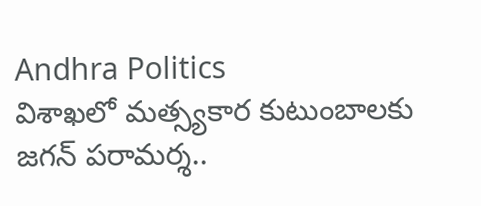Andhra Politics
విశాఖలో మత్స్యకార కుటుంబాలకు జగన్ పరామర్శ..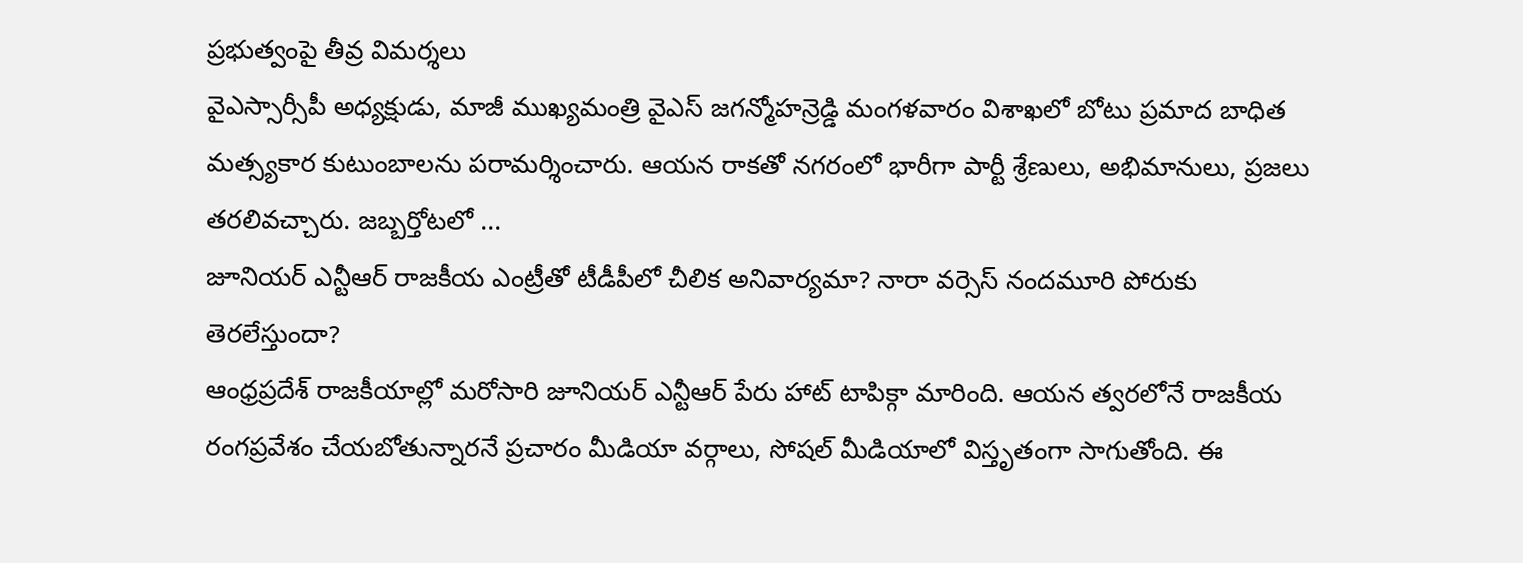ప్రభుత్వంపై తీవ్ర విమర్శలు
వైఎస్సార్సీపీ అధ్యక్షుడు, మాజీ ముఖ్యమంత్రి వైఎస్ జగన్మోహన్రెడ్డి మంగళవారం విశాఖలో బోటు ప్రమాద బాధిత మత్స్యకార కుటుంబాలను పరామర్శించారు. ఆయన రాకతో నగరంలో భారీగా పార్టీ శ్రేణులు, అభిమానులు, ప్రజలు తరలివచ్చారు. జబ్బర్తోటలో ...
జూనియర్ ఎన్టీఆర్ రాజకీయ ఎంట్రీతో టీడీపీలో చీలిక అనివార్యమా? నారా వర్సెస్ నందమూరి పోరుకు తెరలేస్తుందా?
ఆంధ్రప్రదేశ్ రాజకీయాల్లో మరోసారి జూనియర్ ఎన్టీఆర్ పేరు హాట్ టాపిక్గా మారింది. ఆయన త్వరలోనే రాజకీయ రంగప్రవేశం చేయబోతున్నారనే ప్రచారం మీడియా వర్గాలు, సోషల్ మీడియాలో విస్తృతంగా సాగుతోంది. ఈ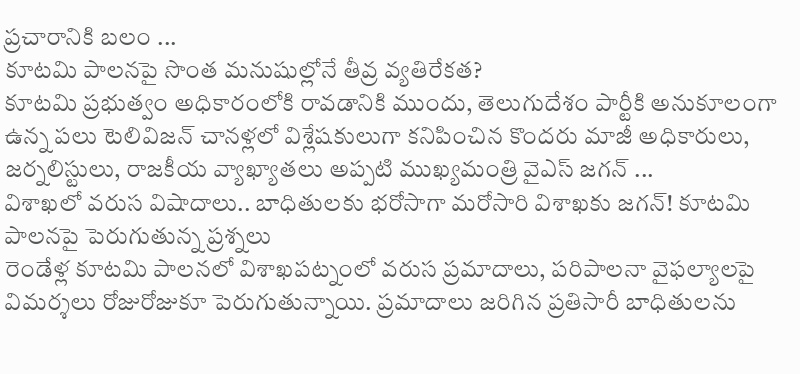ప్రచారానికి బలం ...
కూటమి పాలనపై సొంత మనుషుల్లోనే తీవ్ర వ్యతిరేకత?
కూటమి ప్రభుత్వం అధికారంలోకి రావడానికి ముందు, తెలుగుదేశం పార్టీకి అనుకూలంగా ఉన్న పలు టెలివిజన్ చానళ్లలో విశ్లేషకులుగా కనిపించిన కొందరు మాజీ అధికారులు, జర్నలిస్టులు, రాజకీయ వ్యాఖ్యాతలు అప్పటి ముఖ్యమంత్రి వైఎస్ జగన్ ...
విశాఖలో వరుస విషాదాలు.. బాధితులకు భరోసాగా మరోసారి విశాఖకు జగన్! కూటమి పాలనపై పెరుగుతున్న ప్రశ్నలు
రెండేళ్ల కూటమి పాలనలో విశాఖపట్నంలో వరుస ప్రమాదాలు, పరిపాలనా వైఫల్యాలపై విమర్శలు రోజురోజుకూ పెరుగుతున్నాయి. ప్రమాదాలు జరిగిన ప్రతిసారీ బాధితులను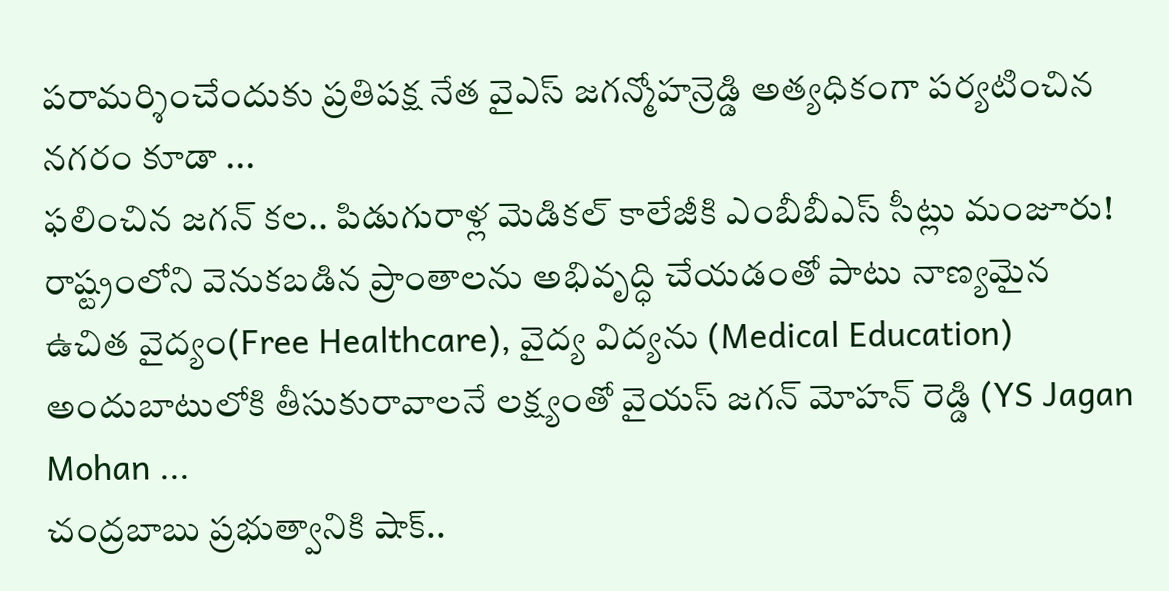పరామర్శించేందుకు ప్రతిపక్ష నేత వైఎస్ జగన్మోహన్రెడ్డి అత్యధికంగా పర్యటించిన నగరం కూడా ...
ఫలించిన జగన్ కల.. పిడుగురాళ్ల మెడికల్ కాలేజీకి ఎంబీబీఎస్ సీట్లు మంజూరు!
రాష్ట్రంలోని వెనుకబడిన ప్రాంతాలను అభివృద్ధి చేయడంతో పాటు నాణ్యమైన ఉచిత వైద్యం(Free Healthcare), వైద్య విద్యను (Medical Education) అందుబాటులోకి తీసుకురావాలనే లక్ష్యంతో వైయస్ జగన్ మోహన్ రెడ్డి (YS Jagan Mohan ...
చంద్రబాబు ప్రభుత్వానికి షాక్..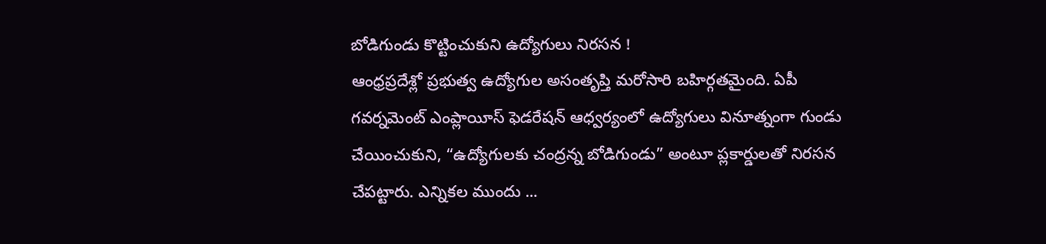బోడిగుండు కొట్టించుకుని ఉద్యోగులు నిరసన !
ఆంధ్రప్రదేశ్లో ప్రభుత్వ ఉద్యోగుల అసంతృప్తి మరోసారి బహిర్గతమైంది. ఏపీ గవర్నమెంట్ ఎంప్లాయీస్ ఫెడరేషన్ ఆధ్వర్యంలో ఉద్యోగులు వినూత్నంగా గుండు చేయించుకుని, “ఉద్యోగులకు చంద్రన్న బోడిగుండు” అంటూ ప్లకార్డులతో నిరసన చేపట్టారు. ఎన్నికల ముందు ...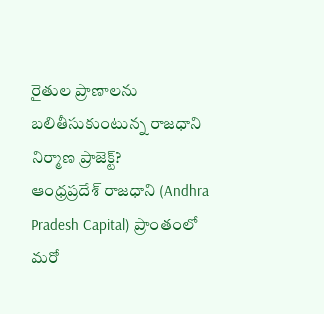రైతుల ప్రాణాలను బలితీసుకుంటున్న రాజధాని నిర్మాణ ప్రాజెక్ట్?
ఆంధ్రప్రదేశ్ రాజధాని (Andhra Pradesh Capital) ప్రాంతంలో మరో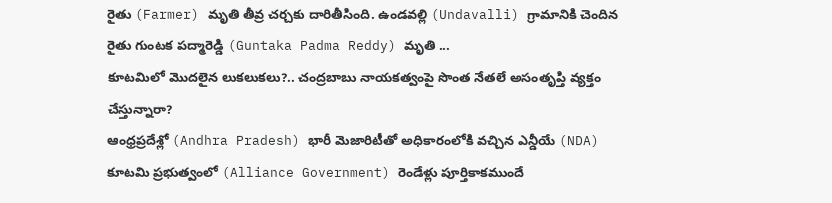రైతు (Farmer) మృతి తీవ్ర చర్చకు దారితీసింది. ఉండవల్లి (Undavalli) గ్రామానికి చెందిన రైతు గుంటక పద్మారెడ్డి (Guntaka Padma Reddy) మృతి ...
కూటమిలో మొదలైన లుకలుకలు?.. చంద్రబాబు నాయకత్వంపై సొంత నేతలే అసంతృప్తి వ్యక్తం చేస్తున్నారా?
ఆంధ్రప్రదేశ్లో (Andhra Pradesh) భారీ మెజారిటీతో అధికారంలోకి వచ్చిన ఎన్డీయే (NDA) కూటమి ప్రభుత్వంలో (Alliance Government) రెండేళ్లు పూర్తికాకముందే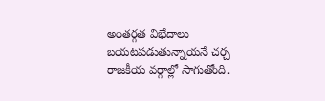అంతర్గత విభేదాలు బయటపడుతున్నాయనే చర్చ రాజకీయ వర్గాల్లో సాగుతోంది.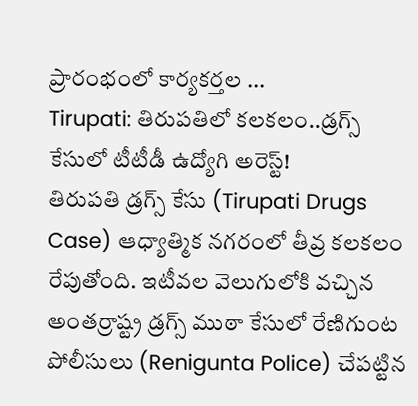ప్రారంభంలో కార్యకర్తల ...
Tirupati: తిరుపతిలో కలకలం..డ్రగ్స్ కేసులో టీటీడీ ఉద్యోగి అరెస్ట్!
తిరుపతి డ్రగ్స్ కేసు (Tirupati Drugs Case) ఆధ్యాత్మిక నగరంలో తీవ్ర కలకలం రేపుతోంది. ఇటీవల వెలుగులోకి వచ్చిన అంతర్రాష్ట్ర డ్రగ్స్ ముఠా కేసులో రేణిగుంట పోలీసులు (Renigunta Police) చేపట్టిన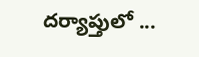దర్యాప్తులో ...